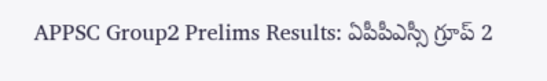APPSC Group2 Prelims Results: ఏపీపీఎస్సీ గ్రూప్ 2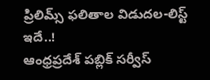ప్రిలిమ్స్ ఫలితాల విడుదల-లిస్ట్ ఇదే..!
ఆంధ్రప్రదేశ్ పబ్లిక్ సర్వీస్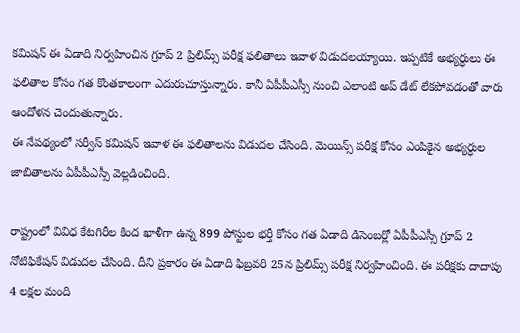కమిషన్ ఈ ఏడాది నిర్వహించిన గ్రూప్ 2 ప్రిలిమ్స్ పరీక్ష ఫలితాలు ఇవాళ విడుదలయ్యాయి. ఇప్పటికే అభ్యర్ధులు ఈ ఫలితాల కోసం గత కొంతకాలంగా ఎదురుచూస్తున్నారు. కానీ ఏపీపీఎస్సీ నుంచి ఎలాంటి అప్ డేట్ లేకపోవడంతో వారు ఆందోళన చెందుతున్నారు.
ఈ నేపథ్యంలో సర్వీస్ కమిషన్ ఇవాళ ఈ ఫలితాలను విడుదల చేసింది. మెయిన్స్ పరీక్ష కోసం ఎంపికైన అభ్యర్ధుల జాబితాలను ఏపీపీఎస్సీ వెల్లడించింది.

రాష్ట్రంలో వివిధ కేటగిరీల కింద ఖాళీగా ఉన్న 899 పోస్టుల భర్తీ కోసం గత ఏడాది డిసెంబర్లో ఏపీపీఎస్సీ గ్రూప్ 2 నోటిఫికేషన్ విడుదల చేసింది. దీని ప్రకారం ఈ ఏడాది ఫిబ్రవరి 25న ప్రిలిమ్స్ పరీక్ష నిర్వహించింది. ఈ పరీక్షకు దాదాపు 4 లక్షల మంది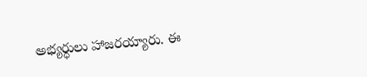అభ్యర్ధులు హాజరయ్యారు. ఈ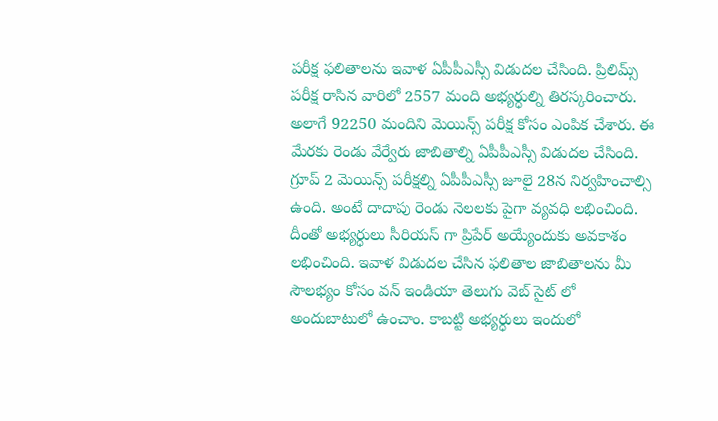పరీక్ష ఫలితాలను ఇవాళ ఏపీపీఎస్సీ విడుదల చేసింది. ప్రిలిమ్స్ పరీక్ష రాసిన వారిలో 2557 మంది అభ్యర్ధుల్ని తిరస్కరించారు. అలాగే 92250 మందిని మెయిన్స్ పరీక్ష కోసం ఎంపిక చేశారు. ఈ మేరకు రెండు వేర్వేరు జాబితాల్ని ఏపీపీఎస్సీ విడుదల చేసింది.
గ్రూప్ 2 మెయిన్స్ పరీక్షల్ని ఏపీపీఎస్సీ జూలై 28న నిర్వహించాల్సి ఉంది. అంటే దాదాపు రెండు నెలలకు పైగా వ్యవధి లభించింది. దీంతో అభ్యర్ధులు సీరియస్ గా ప్రిపేర్ అయ్యేందుకు అవకాశం లభించింది. ఇవాళ విడుదల చేసిన ఫలితాల జాబితాలను మీ సౌలభ్యం కోసం వన్ ఇండియా తెలుగు వెబ్ సైట్ లో అందుబాటులో ఉంచాం. కాబట్టి అభ్యర్ధులు ఇందులో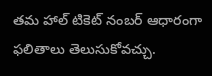తమ హాల్ టికెట్ నంబర్ ఆధారంగా ఫలితాలు తెలుసుకోవచ్చు.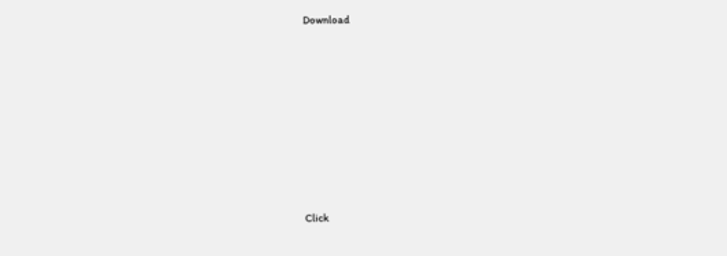Download











Click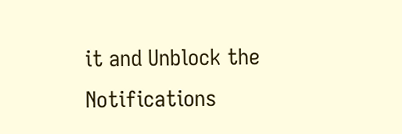it and Unblock the Notifications